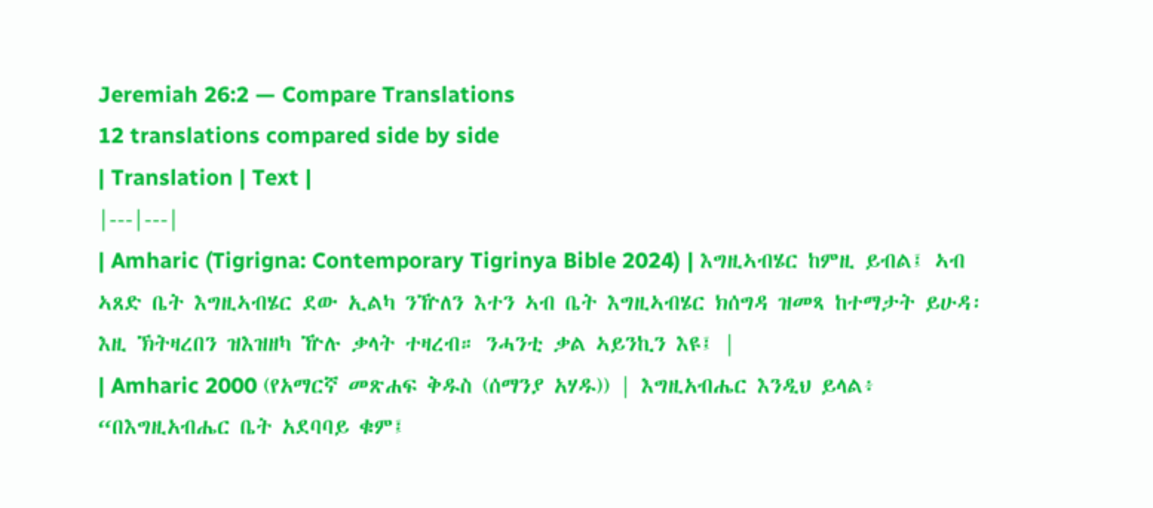Jeremiah 26:2 — Compare Translations
12 translations compared side by side
| Translation | Text |
|---|---|
| Amharic (Tigrigna: Contemporary Tigrinya Bible 2024) | እግዚኣብሄር ከምዚ ይብል፤ ኣብ ኣጸድ ቤት እግዚኣብሄር ደው ኢልካ ንዅለን እተን ኣብ ቤት እግዚኣብሄር ክሰግዳ ዝመጻ ከተማታት ይሁዳ፡ እዚ ኽትዛረበን ዝእዝዘካ ዅሉ ቃላት ተዛረብ። ንሓንቲ ቃል ኣይንኪን እዩ፤ |
| Amharic 2000 (የአማርኛ መጽሐፍ ቅዱስ (ሰማንያ አሃዱ)) | እግዚአብሔር እንዲህ ይላል፥ “በእግዚአብሔር ቤት አደባባይ ቁም፤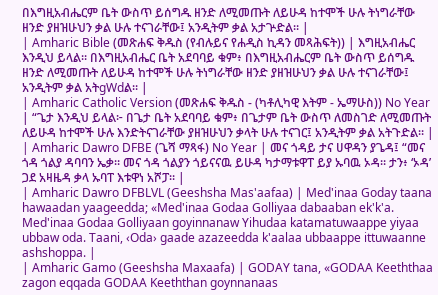በእግዚአብሔርም ቤት ውስጥ ይሰግዱ ዘንድ ለሚመጡት ለይሁዳ ከተሞች ሁሉ ትነግራቸው ዘንድ ያዘዝሁህን ቃል ሁሉ ተናገራቸው፤ አንዲትም ቃል አታጕድል። |
| Amharic Bible (መጽሐፍ ቅዱስ (የብሉይና የሐዲስ ኪዳን መጻሕፍት)) | እግዚአብሔር እንዲህ ይላል። በእግዚአብሔር ቤት አደባባይ ቁም፥ በእግዚአብሔርም ቤት ውስጥ ይሰግዱ ዘንድ ለሚመጡት ለይሁዳ ከተሞች ሁሉ ትነግራቸው ዘንድ ያዘዝሁህን ቃል ሁሉ ተናገራቸው፤ አንዲትም ቃል አትgWdል። |
| Amharic Catholic Version (መጽሐፍ ቅዱስ - (ካቶሊካዊ እትም - ኤማሁስ)) No Year | “ጌታ እንዲህ ይላል፦ በጌታ ቤት አደባባይ ቁም፥ በጌታም ቤት ውስጥ ለመስገድ ለሚመጡት ለይሁዳ ከተሞች ሁሉ እንድትናገራቸው ያዘዝሁህን ቃላት ሁሉ ተናገር፤ አንዲትም ቃል አትጉድል። |
| Amharic Dawro DFBE (ጌሻ ማጻፋ) No Year | መና ጎዳይ ታና ሀዋዳን ያጌዳ፤ “መና ጎዳ ጎልያ ዳባባን ኤቃ። መና ጎዳ ጎልያን ጎይናናዉ ይሁዳ ካታማቱዋፐ ይያ ኡባዉ ኦዳ። ታን፥ ‘ኦዳ’ ጋደ አዛዜዳ ቃላ ኡባፐ እቱዋነ አሾፓ። |
| Amharic Dawro DFBLVL (Geeshsha Mas'aafaa) | Med'inaa Goday taana hawaadan yaageedda; «Med'inaa Godaa Golliyaa dabaaban ek'k'a. Med'inaa Godaa Golliyaan goyinnanaw Yihudaa katamatuwaappe yiyaa ubbaw oda. Taani, ‹Oda› gaade azazeedda k'aalaa ubbaappe ittuwaanne ashshoppa. |
| Amharic Gamo (Geeshsha Maxaafa) | GODAY tana, «GODAA Keeththaa zagon eqqada GODAA Keeththan goynnanaas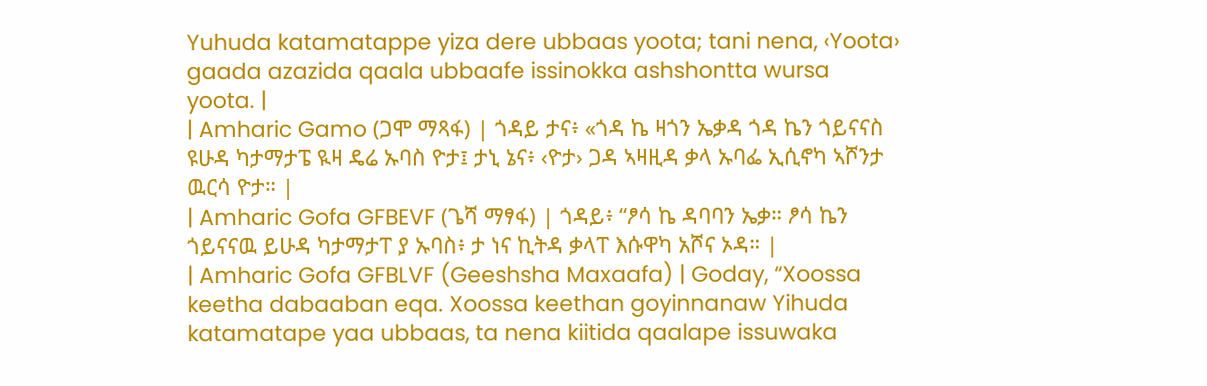Yuhuda katamatappe yiza dere ubbaas yoota; tani nena, ‹Yoota› gaada azazida qaala ubbaafe issinokka ashshontta wursa yoota. |
| Amharic Gamo (ጋሞ ማጻፋ) | ጎዳይ ታና፥ «ጎዳ ኬ ዛጎን ኤቃዳ ጎዳ ኬን ጎይናናስ ዩሁዳ ካታማታፔ ዪዛ ዴሬ ኡባስ ዮታ፤ ታኒ ኔና፥ ‹ዮታ› ጋዳ ኣዛዚዳ ቃላ ኡባፌ ኢሲኖካ ኣሾንታ ዉርሳ ዮታ። |
| Amharic Gofa GFBEVF (ጌሻ ማፃፋ) | ጎዳይ፥ “ፆሳ ኬ ዳባባን ኤቃ። ፆሳ ኬን ጎይናናዉ ይሁዳ ካታማታፐ ያ ኡባስ፥ ታ ነና ኪትዳ ቃላፐ እሱዋካ አሾና ኦዳ። |
| Amharic Gofa GFBLVF (Geeshsha Maxaafa) | Goday, “Xoossa keetha dabaaban eqa. Xoossa keethan goyinnanaw Yihuda katamatape yaa ubbaas, ta nena kiitida qaalape issuwaka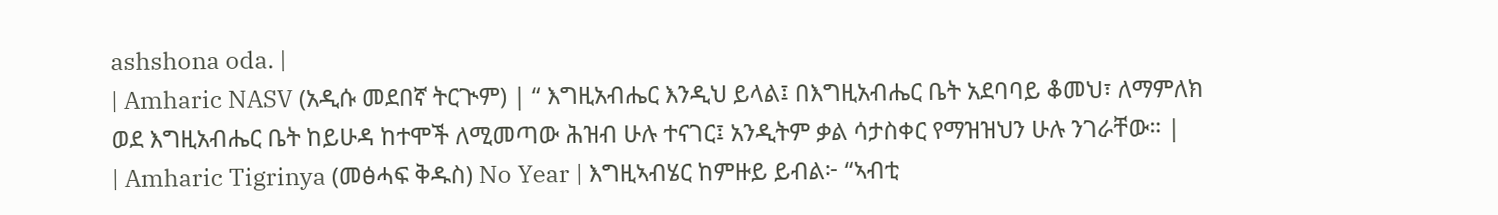ashshona oda. |
| Amharic NASV (አዲሱ መደበኛ ትርጒም) | “ እግዚአብሔር እንዲህ ይላል፤ በእግዚአብሔር ቤት አደባባይ ቆመህ፣ ለማምለክ ወደ እግዚአብሔር ቤት ከይሁዳ ከተሞች ለሚመጣው ሕዝብ ሁሉ ተናገር፤ አንዲትም ቃል ሳታስቀር የማዝዝህን ሁሉ ንገራቸው። |
| Amharic Tigrinya (መፅሓፍ ቅዱስ) No Year | እግዚኣብሄር ከምዙይ ይብል፦ “ኣብቲ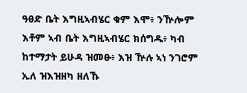ዓፀድ ቤት እግዚኣብሄር ቁም እሞ፥ ንዅሎም እቶም ኣብ ቤት እግዚኣብሄር ክሰግዱ፥ ካብ ከተማታት ይሁዳ ዝመፁ፥ እዝ ዅሉ ኣነ ንገሮም ኢለ ዝእዝዘካ ዘለኹ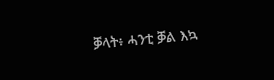ቓላት፥ ሓንቲ ቓል እኳ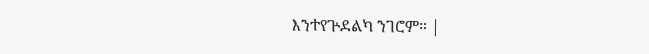እንተየጕደልካ ንገሮም። |